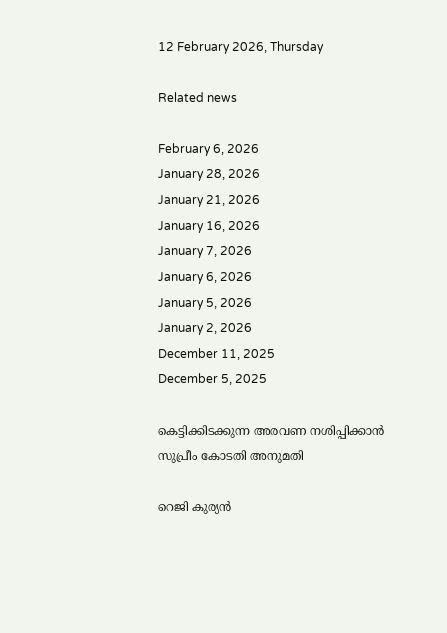12 February 2026, Thursday

Related news

February 6, 2026
January 28, 2026
January 21, 2026
January 16, 2026
January 7, 2026
January 6, 2026
January 5, 2026
January 2, 2026
December 11, 2025
December 5, 2025

കെട്ടിക്കിടക്കുന്ന അരവണ നശിപ്പിക്കാന്‍ സുപ്രീം കോടതി അനുമതി

റെജി കുര്യന്‍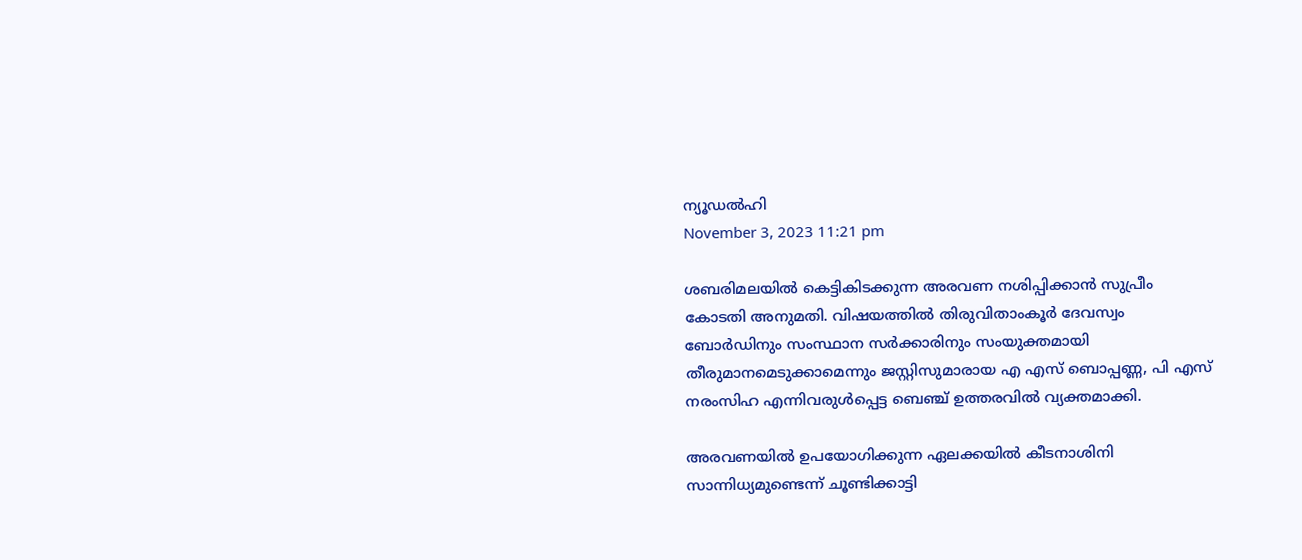ന്യൂഡല്‍ഹി
November 3, 2023 11:21 pm

ശബരിമലയില്‍ കെട്ടികിടക്കുന്ന അരവണ നശിപ്പിക്കാന്‍ സുപ്രീം കോടതി അനുമതി. വിഷയത്തില്‍ തിരുവിതാംകൂര്‍ ദേവസ്വം ബോര്‍ഡിനും സംസ്ഥാന സര്‍ക്കാരിനും സംയുക്തമായി തീരുമാനമെടുക്കാമെന്നും ജസ്റ്റിസുമാരായ എ എസ് ബൊപ്പണ്ണ, പി എസ് നരംസിഹ എന്നിവരുള്‍പ്പെട്ട ബെഞ്ച് ഉത്തരവില്‍ വ്യക്തമാക്കി.

അരവണയില്‍ ഉപയോഗിക്കുന്ന ഏലക്കയില്‍ കീടനാശിനി സാന്നിധ്യമുണ്ടെന്ന് ചൂണ്ടിക്കാട്ടി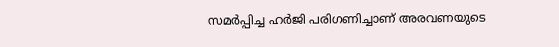സമര്‍പ്പിച്ച ഹര്‍ജി പരിഗണിച്ചാണ് അരവണയുടെ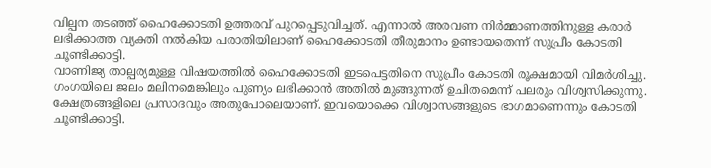വില്പന തടഞ്ഞ് ഹൈക്കോടതി ഉത്തരവ് പുറപ്പെടുവിച്ചത്. എന്നാല്‍ അരവണ നിര്‍മ്മാണത്തിനുള്ള കരാര്‍ ലഭിക്കാത്ത വ്യക്തി നല്‍കിയ പരാതിയിലാണ് ഹൈക്കോടതി തീരുമാനം ഉണ്ടായതെന്ന് സുപ്രീം കോടതി ചൂണ്ടിക്കാട്ടി.
വാണിജ്യ താല്പര്യമുള്ള വിഷയത്തില്‍ ഹൈക്കോടതി ഇടപെട്ടതിനെ സുപ്രീം കോടതി രൂക്ഷമായി വിമര്‍ശിച്ചു. ഗംഗയിലെ ജലം മലിനമെങ്കിലും പുണ്യം ലഭിക്കാന്‍ അതില്‍ മുങ്ങുന്നത് ഉചിതമെന്ന് പലരും വിശ്വസിക്കുന്നു. ക്ഷേത്രങ്ങളിലെ പ്രസാദവും അതുപോലെയാണ്. ഇവയൊക്കെ വിശ്വാസങ്ങളുടെ ഭാഗമാണെന്നും കോടതി ചൂണ്ടിക്കാട്ടി.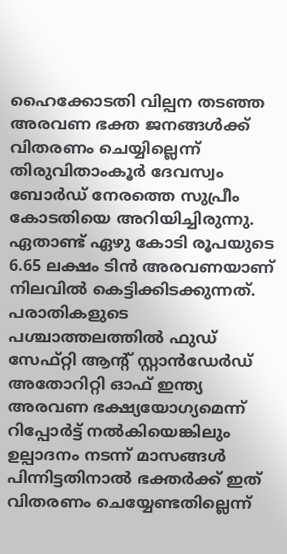ഹൈക്കോടതി വില്പന തടഞ്ഞ അരവണ ഭക്ത ജനങ്ങള്‍ക്ക് വിതരണം ചെയ്യില്ലെന്ന് തിരുവിതാംകൂര്‍ ദേവസ്വം ബോര്‍ഡ് നേരത്തെ സുപ്രീം കോടതിയെ അറിയിച്ചിരുന്നു. ഏതാണ്ട് ഏഴു കോടി രൂപയുടെ 6.65 ലക്ഷം ടിന്‍ അരവണയാണ് നിലവില്‍ കെട്ടിക്കിടക്കുന്നത്. പരാതികളുടെ പശ്ചാത്തലത്തില്‍ ഫുഡ് സേഫ്റ്റി ആന്റ് സ്റ്റാന്‍ഡേര്‍ഡ് അതോറിറ്റി ഓഫ് ഇന്ത്യ അരവണ ഭക്ഷ്യയോഗ്യമെന്ന് റിപ്പോര്‍ട്ട് നല്‍കിയെങ്കിലും ഉല്പാദനം നടന്ന് മാസങ്ങള്‍ പിന്നിട്ടതിനാല്‍ ഭക്തര്‍ക്ക് ഇത് വിതരണം ചെയ്യേണ്ടതില്ലെന്ന്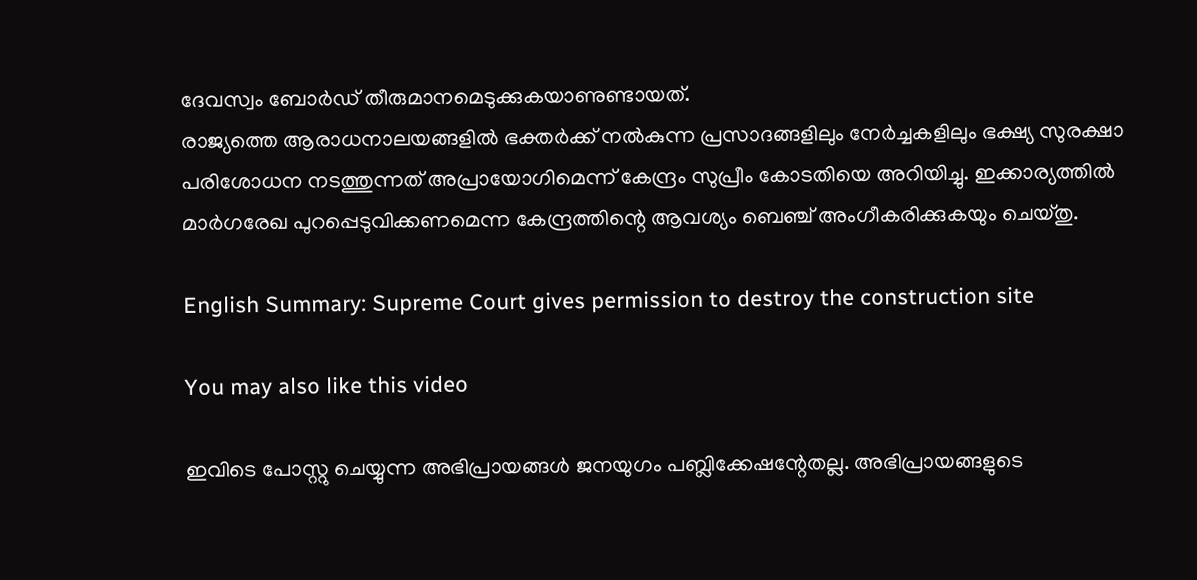ദേവസ്വം ബോര്‍ഡ് തീരുമാനമെടുക്കുകയാണുണ്ടായത്.
രാജ്യത്തെ ആരാധനാലയങ്ങളില്‍ ഭക്തര്‍ക്ക് നല്‍കുന്ന പ്രസാദങ്ങളിലും നേര്‍ച്ചകളിലും ഭക്ഷ്യ സുരക്ഷാ പരിശോധന നടത്തുന്നത് അപ്രായോഗിമെന്ന് കേന്ദ്രം സുപ്രീം കോടതിയെ അറിയിച്ചു. ഇക്കാര്യത്തില്‍ മാര്‍ഗരേഖ പുറപ്പെടുവിക്കണമെന്ന കേന്ദ്രത്തിന്റെ ആവശ്യം ബെഞ്ച് അംഗീകരിക്കുകയും ചെയ്തു.

English Summary: Supreme Court gives permission to destroy the construction site

You may also like this video

ഇവിടെ പോസ്റ്റു ചെയ്യുന്ന അഭിപ്രായങ്ങള്‍ ജനയുഗം പബ്ലിക്കേഷന്റേതല്ല. അഭിപ്രായങ്ങളുടെ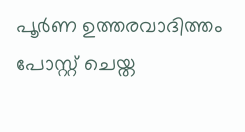പൂര്‍ണ ഉത്തരവാദിത്തം പോസ്റ്റ് ചെയ്ത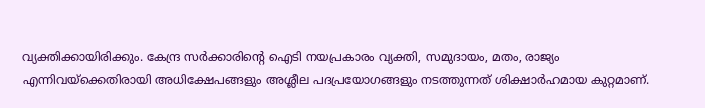വ്യക്തിക്കായിരിക്കും. കേന്ദ്ര സര്‍ക്കാരിന്റെ ഐടി നയപ്രകാരം വ്യക്തി, സമുദായം, മതം, രാജ്യം എന്നിവയ്‌ക്കെതിരായി അധിക്ഷേപങ്ങളും അശ്ലീല പദപ്രയോഗങ്ങളും നടത്തുന്നത് ശിക്ഷാര്‍ഹമായ കുറ്റമാണ്.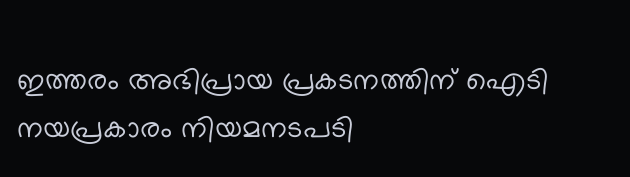ഇത്തരം അഭിപ്രായ പ്രകടനത്തിന് ഐടി നയപ്രകാരം നിയമനടപടി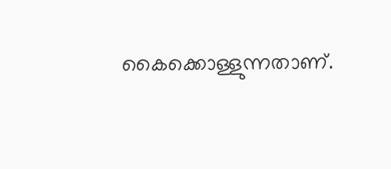കൈക്കൊള്ളുന്നതാണ്.